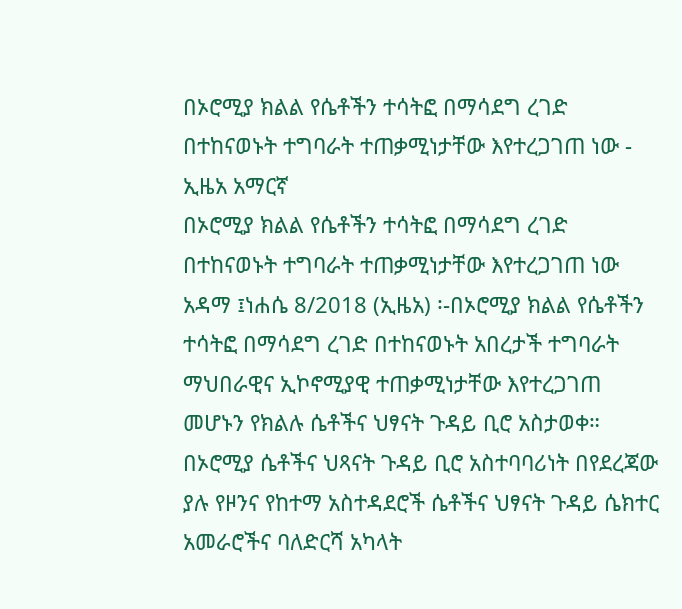በኦሮሚያ ክልል የሴቶችን ተሳትፎ በማሳደግ ረገድ በተከናወኑት ተግባራት ተጠቃሚነታቸው እየተረጋገጠ ነው - ኢዜአ አማርኛ
በኦሮሚያ ክልል የሴቶችን ተሳትፎ በማሳደግ ረገድ በተከናወኑት ተግባራት ተጠቃሚነታቸው እየተረጋገጠ ነው
አዳማ ፤ነሐሴ 8/2018 (ኢዜአ) ፡-በኦሮሚያ ክልል የሴቶችን ተሳትፎ በማሳደግ ረገድ በተከናወኑት አበረታች ተግባራት ማህበራዊና ኢኮኖሚያዊ ተጠቃሚነታቸው እየተረጋገጠ መሆኑን የክልሉ ሴቶችና ህፃናት ጉዳይ ቢሮ አስታወቀ።
በኦሮሚያ ሴቶችና ህጻናት ጉዳይ ቢሮ አስተባባሪነት በየደረጃው ያሉ የዞንና የከተማ አስተዳደሮች ሴቶችና ህፃናት ጉዳይ ሴክተር አመራሮችና ባለድርሻ አካላት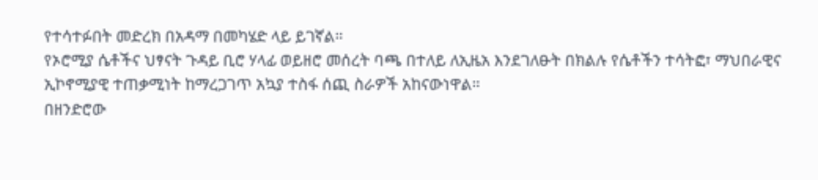የተሳተፉበት መድረክ በአዳማ በመካሄድ ላይ ይገኛል።
የኦሮሚያ ሴቶችና ህፃናት ጉዳይ ቢሮ ሃላፊ ወይዘሮ መሰረት ባጫ በተለይ ለኢዜአ እንደገለፁት በክልሉ የሴቶችን ተሳትፎ፣ ማህበራዊና ኢኮኖሚያዊ ተጠቃሚነት ከማረጋገጥ አኳያ ተስፋ ሰጪ ስራዎች አከናውነዋል።
በዘንድሮው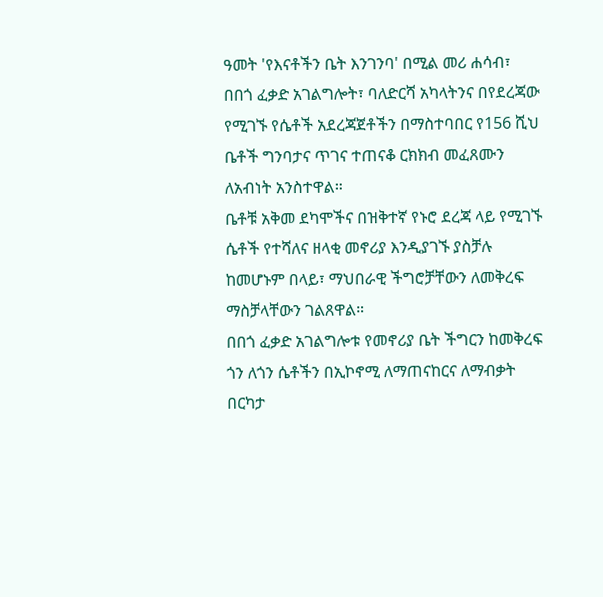ዓመት 'የእናቶችን ቤት እንገንባ' በሚል መሪ ሐሳብ፣ በበጎ ፈቃድ አገልግሎት፣ ባለድርሻ አካላትንና በየደረጃው የሚገኙ የሴቶች አደረጃጀቶችን በማስተባበር የ156 ሺህ ቤቶች ግንባታና ጥገና ተጠናቆ ርክክብ መፈጸሙን ለአብነት አንስተዋል።
ቤቶቹ አቅመ ደካሞችና በዝቅተኛ የኑሮ ደረጃ ላይ የሚገኙ ሴቶች የተሻለና ዘላቂ መኖሪያ እንዲያገኙ ያስቻሉ ከመሆኑም በላይ፣ ማህበራዊ ችግሮቻቸውን ለመቅረፍ ማስቻላቸውን ገልጸዋል።
በበጎ ፈቃድ አገልግሎቱ የመኖሪያ ቤት ችግርን ከመቅረፍ ጎን ለጎን ሴቶችን በኢኮኖሚ ለማጠናከርና ለማብቃት በርካታ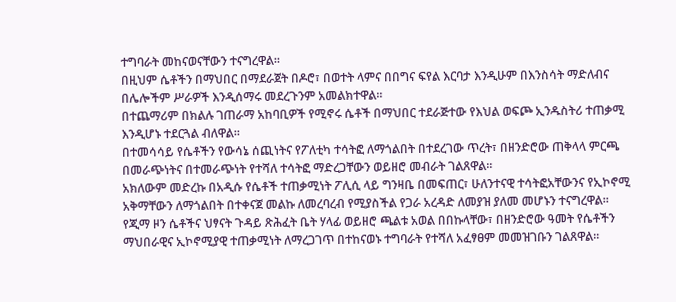ተግባራት መከናወናቸውን ተናግረዋል።
በዚህም ሴቶችን በማህበር በማደራጀት በዶሮ፣ በወተት ላምና በበግና ፍየል እርባታ እንዲሁም በእንስሳት ማድለብና በሌሎችም ሥራዎች እንዲሰማሩ መደረጉንም አመልክተዋል።
በተጨማሪም በክልሉ ገጠራማ አከባቢዎች የሚኖሩ ሴቶች በማህበር ተደራጅተው የእህል ወፍጮ ኢንዱስትሪ ተጠቃሚ እንዲሆኑ ተደርጓል ብለዋል።
በተመሳሳይ የሴቶችን የውሳኔ ሰጪነትና የፖለቲካ ተሳትፎ ለማጎልበት በተደረገው ጥረት፣ በዘንድሮው ጠቅላላ ምርጫ በመራጭነትና በተመራጭነት የተሻለ ተሳትፎ ማድረጋቸውን ወይዘሮ መብራት ገልጸዋል።
አክለውም መድረኩ በአዲሱ የሴቶች ተጠቃሚነት ፖሊሲ ላይ ግንዛቤ በመፍጠር፣ ሁለንተናዊ ተሳትፎአቸውንና የኢኮኖሚ አቅማቸውን ለማጎልበት በተቀናጀ መልኩ ለመረባረብ የሚያስችል የጋራ አረዳድ ለመያዝ ያለመ መሆኑን ተናግረዋል።
የጂማ ዞን ሴቶችና ህፃናት ጉዳይ ጽሕፈት ቤት ሃላፊ ወይዘሮ ጫልቱ አወል በበኩላቸው፣ በዘንድሮው ዓመት የሴቶችን ማህበራዊና ኢኮኖሚያዊ ተጠቃሚነት ለማረጋገጥ በተከናወኑ ተግባራት የተሻለ አፈፃፀም መመዝገቡን ገልጸዋል።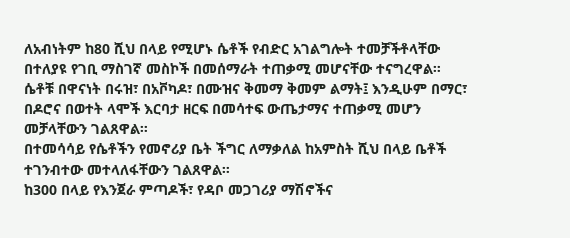ለአብነትም ከ80 ሺህ በላይ የሚሆኑ ሴቶች የብድር አገልግሎት ተመቻችቶላቸው በተለያዩ የገቢ ማስገኛ መስኮች በመሰማራት ተጠቃሚ መሆናቸው ተናግረዋል።
ሴቶቹ በዋናነት በሩዝ፣ በአቮካዶ፣ በሙዝና ቅመማ ቅመም ልማት፤ እንዲሁም በማር፣ በዶሮና በወተት ላሞች እርባታ ዘርፍ በመሳተፍ ውጤታማና ተጠቃሚ መሆን መቻላቸውን ገልጸዋል።
በተመሳሳይ የሴቶችን የመኖሪያ ቤት ችግር ለማቃለል ከአምስት ሺህ በላይ ቤቶች ተገንብተው መተላለፋቸውን ገልጸዋል።
ከ300 በላይ የእንጀራ ምጣዶች፣ የዳቦ መጋገሪያ ማሽኖችና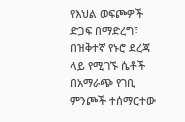የእህል ወፍጮዎች ድጋፍ በማድረግ፣ በዝቅተኛ የኑሮ ደረጃ ላይ የሚገኙ ሴቶች በአማራጭ የገቢ ምንጮች ተሰማርተው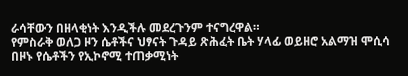ራሳቸውን በዘላቂነት እንዲችሉ መደረጉንም ተናግረዋል።
የምስራቅ ወለጋ ዞን ሴቶችና ህፃናት ጉዳይ ጽሕፈት ቤት ሃላፊ ወይዘሮ አልማዝ ሞሲሳ በዞኑ የሴቶችን የኢኮኖሚ ተጠቃሚነት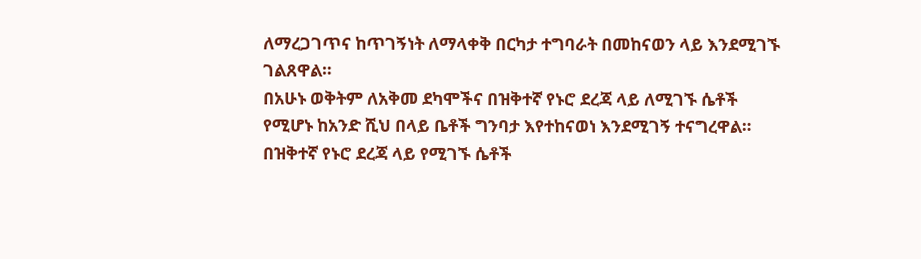ለማረጋገጥና ከጥገኝነት ለማላቀቅ በርካታ ተግባራት በመከናወን ላይ እንደሚገኙ ገልጸዋል።
በአሁኑ ወቅትም ለአቅመ ደካሞችና በዝቅተኛ የኑሮ ደረጃ ላይ ለሚገኙ ሴቶች የሚሆኑ ከአንድ ሺህ በላይ ቤቶች ግንባታ እየተከናወነ እንደሚገኝ ተናግረዋል።
በዝቅተኛ የኑሮ ደረጃ ላይ የሚገኙ ሴቶች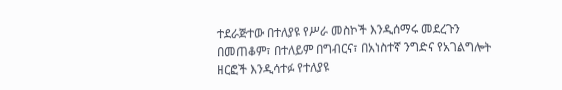ተደራጅተው በተለያዩ የሥራ መስኮች እንዲሰማሩ መደረጉን በመጠቆም፣ በተለይም በግብርና፣ በአነስተኛ ንግድና የአገልግሎት ዘርፎች እንዲሳተፉ የተለያዩ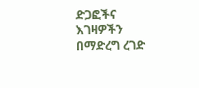ድጋፎችና እገዛዎችን በማድረግ ረገድ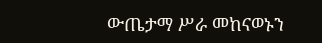ውጤታማ ሥራ መከናወኑን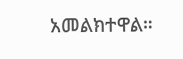አመልክተዋል።